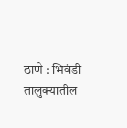ठाणे : भिवंडी तालुक्यातील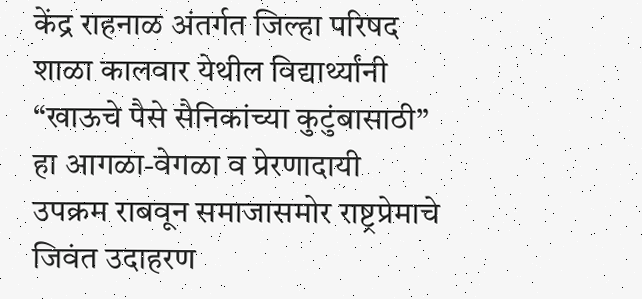केंद्र राहनाळ अंतर्गत जिल्हा परिषद शाळा कालवार येथील विद्यार्थ्यांनी “खाऊचे पैसे सैनिकांच्या कुटुंबासाठी” हा आगळा-वेगळा व प्रेरणादायी उपक्रम राबवून समाजासमोर राष्ट्रप्रेमाचे जिवंत उदाहरण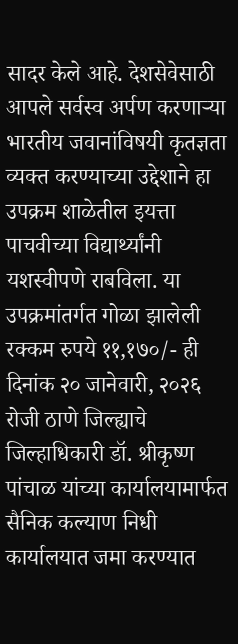सादर केले आहे. देशसेवेसाठी आपले सर्वस्व अर्पण करणाऱ्या भारतीय जवानांविषयी कृतज्ञता व्यक्त करण्याच्या उद्देशाने हा उपक्रम शाळेतील इयत्ता पाचवीच्या विद्यार्थ्यांनी यशस्वीपणे राबविला. या उपक्रमांतर्गत गोळा झालेली रक्कम रुपये ११,१७०/- ही दिनांक २० जानेवारी, २०२६ रोजी ठाणे जिल्ह्याचे जिल्हाधिकारी डॉ. श्रीकृष्ण पांचाळ यांच्या कार्यालयामार्फत सैनिक कल्याण निधी कार्यालयात जमा करण्यात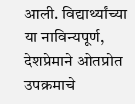आली. विद्यार्थ्यांच्या या नाविन्यपूर्ण, देशप्रेमाने ओतप्रोत उपक्रमाचे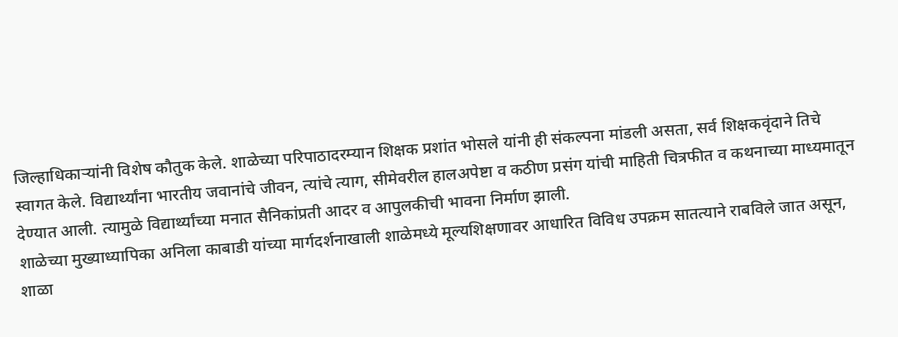जिल्हाधिकाऱ्यांनी विशेष कौतुक केले. शाळेच्या परिपाठादरम्यान शिक्षक प्रशांत भोसले यांनी ही संकल्पना मांडली असता, सर्व शिक्षकवृंदाने तिचे स्वागत केले. विद्यार्थ्यांना भारतीय जवानांचे जीवन, त्यांचे त्याग, सीमेवरील हालअपेष्टा व कठीण प्रसंग यांची माहिती चित्रफीत व कथनाच्या माध्यमातून देण्यात आली. त्यामुळे विद्यार्थ्यांच्या मनात सैनिकांप्रती आदर व आपुलकीची भावना निर्माण झाली.
शाळेच्या मुख्याध्यापिका अनिला काबाडी यांच्या मार्गदर्शनाखाली शाळेमध्ये मूल्यशिक्षणावर आधारित विविध उपक्रम सातत्याने राबविले जात असून, शाळा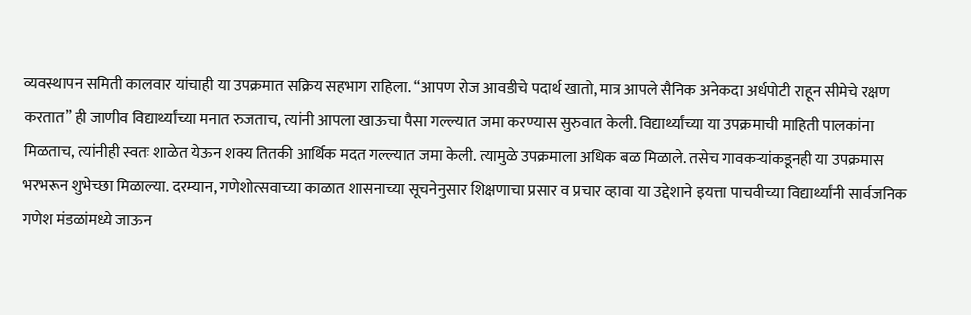व्यवस्थापन समिती कालवार यांचाही या उपक्रमात सक्रिय सहभाग राहिला. “आपण रोज आवडीचे पदार्थ खातो, मात्र आपले सैनिक अनेकदा अर्धपोटी राहून सीमेचे रक्षण करतात” ही जाणीव विद्यार्थ्यांच्या मनात रुजताच, त्यांनी आपला खाऊचा पैसा गल्ल्यात जमा करण्यास सुरुवात केली. विद्यार्थ्यांच्या या उपक्रमाची माहिती पालकांना मिळताच, त्यांनीही स्वतः शाळेत येऊन शक्य तितकी आर्थिक मदत गल्ल्यात जमा केली. त्यामुळे उपक्रमाला अधिक बळ मिळाले. तसेच गावकऱ्यांकडूनही या उपक्रमास भरभरून शुभेच्छा मिळाल्या. दरम्यान, गणेशोत्सवाच्या काळात शासनाच्या सूचनेनुसार शिक्षणाचा प्रसार व प्रचार व्हावा या उद्देशाने इयत्ता पाचवीच्या विद्यार्थ्यांनी सार्वजनिक गणेश मंडळांमध्ये जाऊन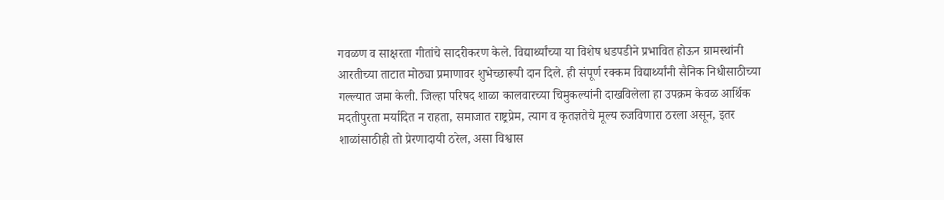गवळण व साक्षरता गीतांचे सादरीकरण केले. विद्यार्थ्यांच्या या विशेष धडपडीने प्रभावित होऊन ग्रामस्थांनी आरतीच्या ताटात मोठ्या प्रमाणावर शुभेच्छारूपी दान दिले. ही संपूर्ण रक्कम विद्यार्थ्यांनी सैनिक निधीसाठीच्या गल्ल्यात जमा केली. जिल्हा परिषद शाळा कालवारच्या चिमुकल्यांनी दाखविलेला हा उपक्रम केवळ आर्थिक मदतीपुरता मर्यादित न राहता, समाजात राष्ट्रप्रेम, त्याग व कृतज्ञतेचे मूल्य रुजविणारा ठरला असून, इतर शाळांसाठीही तो प्रेरणादायी ठरेल, असा विश्वास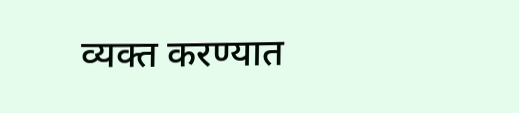व्यक्त करण्यात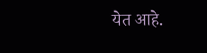येत आहे.